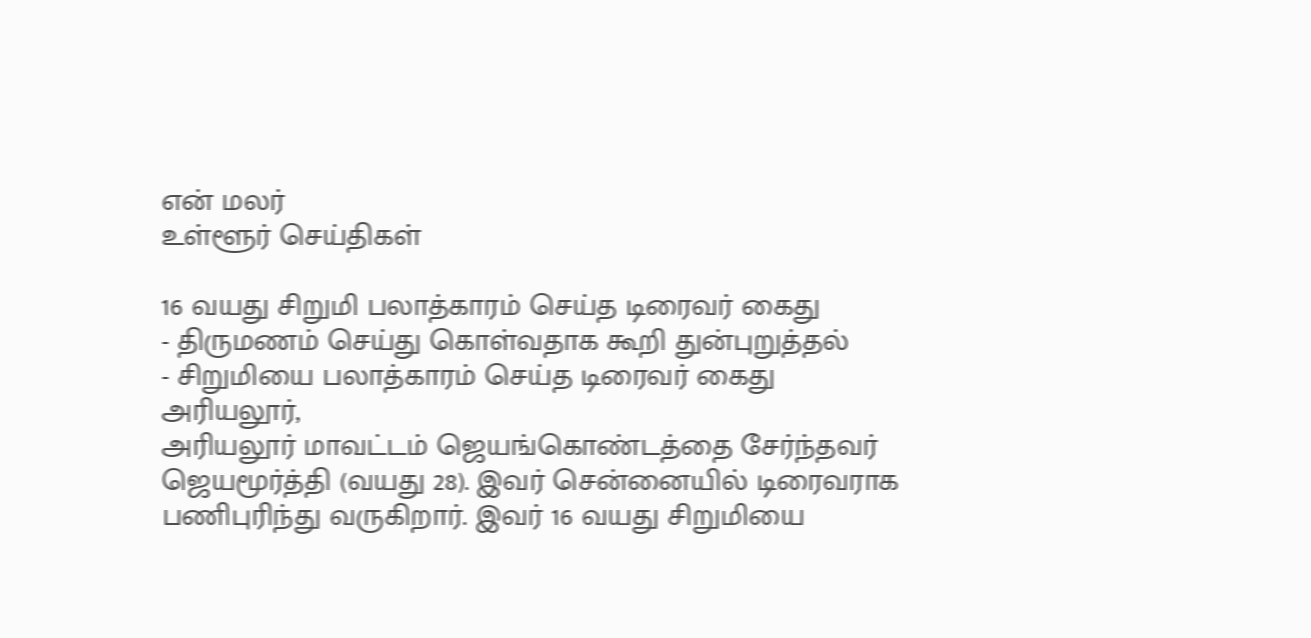என் மலர்
உள்ளூர் செய்திகள்

16 வயது சிறுமி பலாத்காரம் செய்த டிரைவர் கைது
- திருமணம் செய்து கொள்வதாக கூறி துன்புறுத்தல்
- சிறுமியை பலாத்காரம் செய்த டிரைவர் கைது
அரியலூர்,
அரியலூர் மாவட்டம் ஜெயங்கொண்டத்தை சேர்ந்தவர் ஜெயமூர்த்தி (வயது 28). இவர் சென்னையில் டிரைவராக பணிபுரிந்து வருகிறார். இவர் 16 வயது சிறுமியை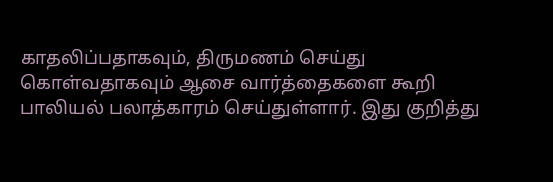காதலிப்பதாகவும், திருமணம் செய்து கொள்வதாகவும் ஆசை வார்த்தைகளை கூறி பாலியல் பலாத்காரம் செய்துள்ளார். இது குறித்து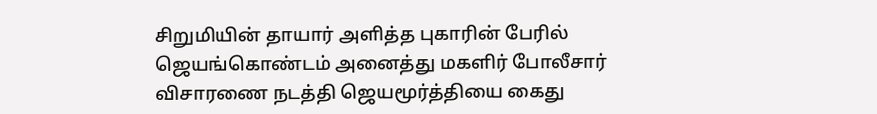சிறுமியின் தாயார் அளித்த புகாரின் பேரில் ஜெயங்கொண்டம் அனைத்து மகளிர் போலீசார் விசாரணை நடத்தி ஜெயமூர்த்தியை கைது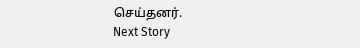செய்தனர்.
Next Story